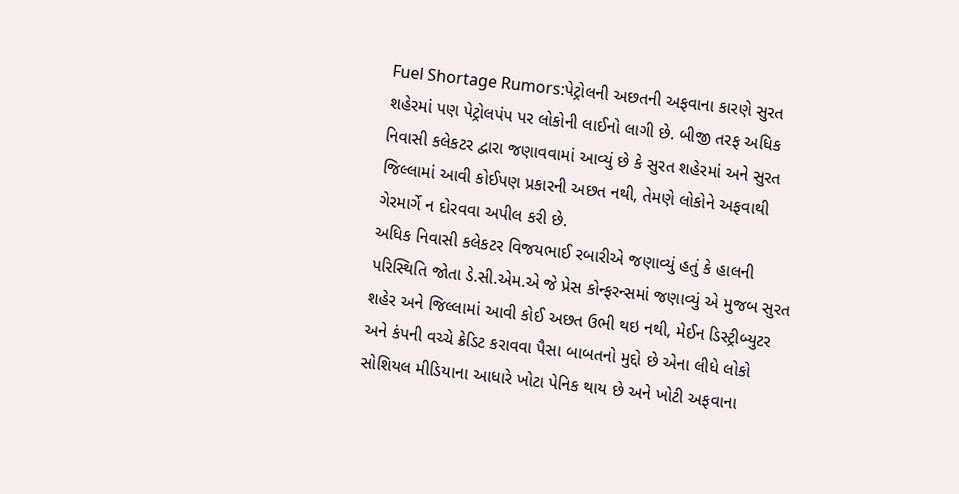Fuel Shortage Rumors:પેટ્રોલની અછતની અફવાના કારણે સુરત શહેરમાં પણ પેટ્રોલપંપ પર લોકોની લાઈનો લાગી છે. બીજી તરફ અધિક નિવાસી કલેકટર દ્વારા જણાવવામાં આવ્યું છે કે સુરત શહેરમાં અને સુરત જિલ્લામાં આવી કોઈપણ પ્રકારની અછત નથી, તેમણે લોકોને અફવાથી ગેરમાર્ગે ન દોરવવા અપીલ કરી છે.
અધિક નિવાસી કલેકટર વિજયભાઈ રબારીએ જણાવ્યું હતું કે હાલની પરિસ્થિતિ જોતા ડે.સી.એમ.એ જે પ્રેસ કોન્ફરન્સમાં જણાવ્યું એ મુજબ સુરત શહેર અને જિલ્લામાં આવી કોઈ અછત ઉભી થઇ નથી, મેઈન ડિસ્ટ્રીબ્યુટર અને કંપની વચ્ચે ક્રેડિટ કરાવવા પૈસા બાબતનો મુદ્દો છે એના લીધે લોકો સોશિયલ મીડિયાના આધારે ખોટા પેનિક થાય છે અને ખોટી અફવાના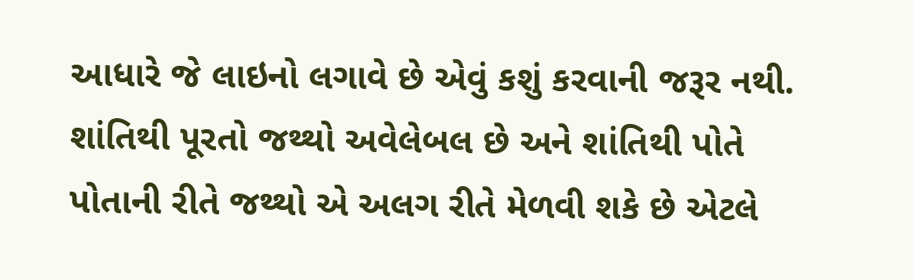આધારે જે લાઇનો લગાવે છે એવું કશું કરવાની જરૂર નથી.
શાંતિથી પૂરતો જથ્થો અવેલેબલ છે અને શાંતિથી પોતે પોતાની રીતે જથ્થો એ અલગ રીતે મેળવી શકે છે એટલે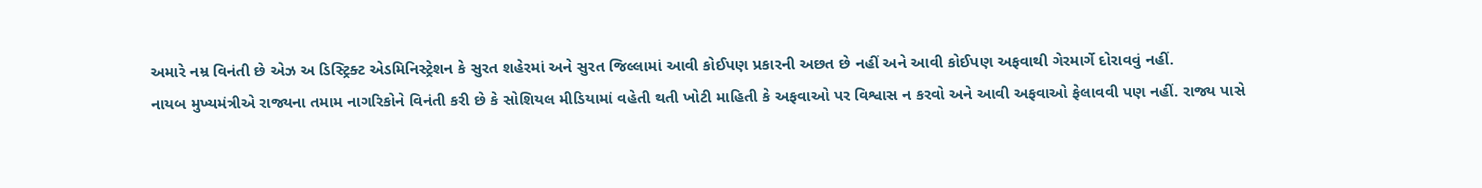અમારે નમ્ર વિનંતી છે એઝ અ ડિસ્ટ્રિક્ટ એડમિનિસ્ટ્રેશન કે સુરત શહેરમાં અને સુરત જિલ્લામાં આવી કોઈપણ પ્રકારની અછત છે નહીં અને આવી કોઈપણ અફવાથી ગેરમાર્ગે દોરાવવું નહીં.
નાયબ મુખ્યમંત્રીએ રાજ્યના તમામ નાગરિકોને વિનંતી કરી છે કે સોશિયલ મીડિયામાં વહેતી થતી ખોટી માહિતી કે અફવાઓ પર વિશ્વાસ ન કરવો અને આવી અફવાઓ ફેલાવવી પણ નહીં. રાજ્ય પાસે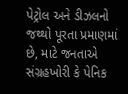પેટ્રોલ અને ડીઝલનો જથ્થો પૂરતા પ્રમાણમાં છે, માટે જનતાએ સંગ્રહખોરી કે પેનિક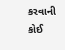કરવાની કોઈ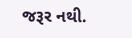જરૂર નથી.